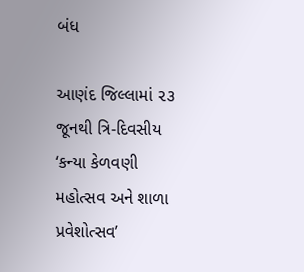બંધ

આણંદ જિલ્લામાં ૨૩ જૂનથી ત્રિ-દિવસીય ‘કન્યા કેળવણી મહોત્સવ અને શાળા પ્રવેશોત્સવ’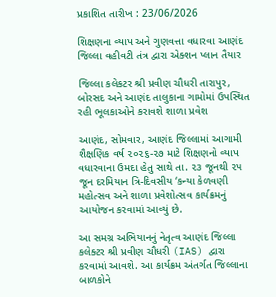પ્રકાશિત તારીખ : 23/06/2026

શિક્ષણના વ્યાપ અને ગુણવત્તા વધારવા આણંદ જિલ્લા વહીવટી તંત્ર દ્વારા એક્શન પ્લાન તૈયાર

જિલ્લા કલેકટર શ્રી પ્રવીણ ચૌધરી તારાપુર, બોરસદ અને આણંદ તાલુકાના ગામોમાં ઉપસ્થિત રહી ભૂલકાઓને કરાવશે શાળા પ્રવેશ

આણંદ, સોમવાર, આણંદ જિલ્લામાં આગામી શૈક્ષણિક વર્ષ ૨૦૨૬-૨૭ માટે શિક્ષણનો વ્યાપ વધારવાના ઉમદા હેતુ સાથે તા. ૨૩ જૂનથી ૨૫ જૂન દરમિયાન ત્રિ-દિવસીય ‘કન્યા કેળવણી મહોત્સવ અને શાળા પ્રવેશોત્સવ કાર્યક્રમનું આયોજન કરવામાં આવ્યું છે.

આ સમગ્ર અભિયાનનું નેતૃત્વ આણંદ જિલ્લા કલેક્ટર શ્રી પ્રવીણ ચૌધરી (IAS) દ્વારા કરવામાં આવશે. આ કાર્યક્રમ અંતર્ગત જિલ્લાના બાળકોને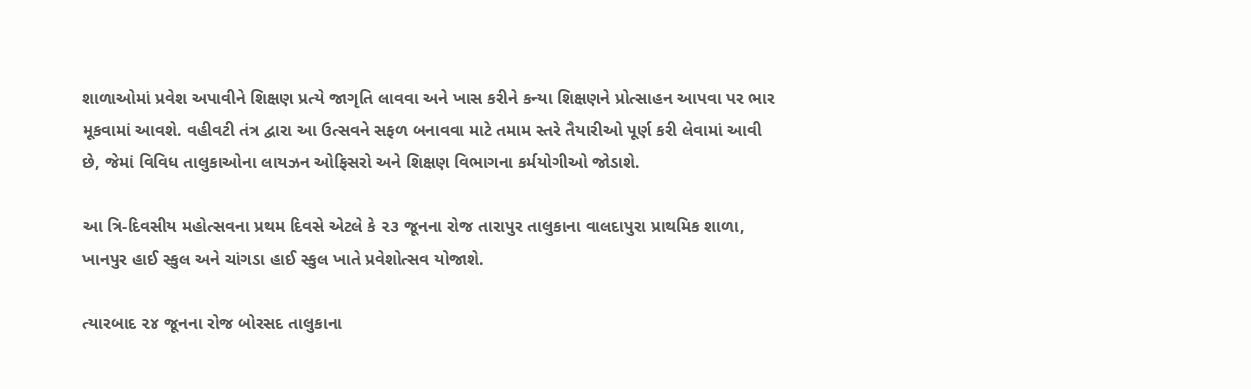શાળાઓમાં પ્રવેશ અપાવીને શિક્ષણ પ્રત્યે જાગૃતિ લાવવા અને ખાસ કરીને કન્યા શિક્ષણને પ્રોત્સાહન આપવા પર ભાર મૂકવામાં આવશે. વહીવટી તંત્ર દ્વારા આ ઉત્સવને સફળ બનાવવા માટે તમામ સ્તરે તૈયારીઓ પૂર્ણ કરી લેવામાં આવી છે, જેમાં વિવિધ તાલુકાઓના લાયઝન ઓફિસરો અને શિક્ષણ વિભાગના કર્મયોગીઓ જોડાશે.

આ ત્રિ-દિવસીય મહોત્સવના પ્રથમ દિવસે એટલે કે ૨૩ જૂનના રોજ તારાપુર તાલુકાના વાલદાપુરા પ્રાથમિક શાળા, ખાનપુર હાઈ સ્કુલ અને ચાંગડા હાઈ સ્કુલ ખાતે પ્રવેશોત્સવ યોજાશે.

ત્યારબાદ ૨૪ જૂનના રોજ બોરસદ તાલુકાના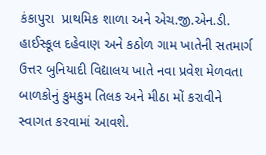કંકાપુરા  પ્રાથમિક શાળા અને એચ.જી.એન.ડી. હાઈસ્કૂલ દહેવાણ અને કઠોળ ગામ ખાતેની સતમાર્ગ ઉત્તર બુનિયાદી વિદ્યાલય ખાતે નવા પ્રવેશ મેળવતા બાળકોનું કુમકુમ તિલક અને મીઠા મોં કરાવીને સ્વાગત કરવામાં આવશે.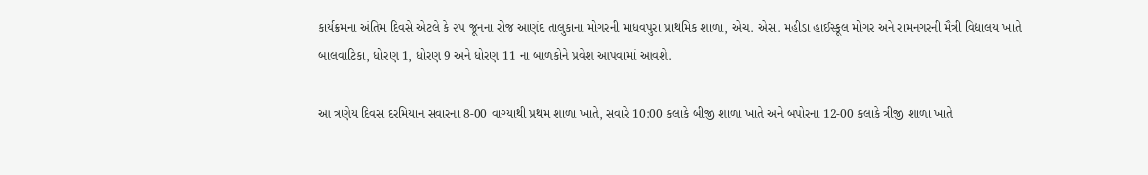કાર્યક્રમના અંતિમ દિવસે એટલે કે ૨૫ જૂનના રોજ આણંદ તાલુકાના મોગરની માધવપુરા પ્રાથમિક શાળા, એચ. એસ. મહીડા હાઈસ્કૂલ મોગર અને રામનગરની મૈત્રી વિદ્યાલય ખાતે બાલવાટિકા, ધોરણ 1, ધોરણ 9 અને ધોરણ 11 ના બાળકોને પ્રવેશ આપવામાં આવશે.

આ ત્રણેય દિવસ દરમિયાન સવારના 8-00 વાગ્યાથી પ્રથમ શાળા ખાતે, સવારે 10:00 કલાકે બીજી શાળા ખાતે અને બપોરના 12-00 કલાકે ત્રીજી શાળા ખાતે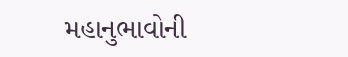મહાનુભાવોની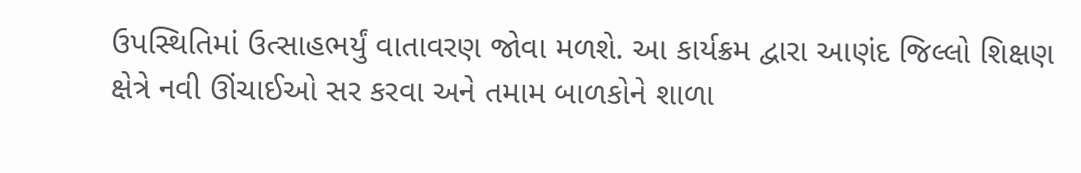ઉપસ્થિતિમાં ઉત્સાહભર્યું વાતાવરણ જોવા મળશે. આ કાર્યક્રમ દ્વારા આણંદ જિલ્લો શિક્ષણ ક્ષેત્રે નવી ઊંચાઈઓ સર કરવા અને તમામ બાળકોને શાળા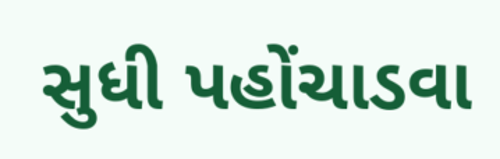સુધી પહોંચાડવા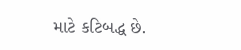માટે કટિબદ્ધ છે.